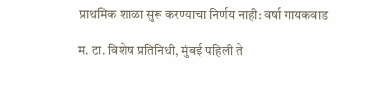प्राथमिक शाळा सुरू करण्याचा निर्णय नाही: वर्षा गायकवाड

म. टा. विशेष प्रतिनिधी, मुंबई पहिली ते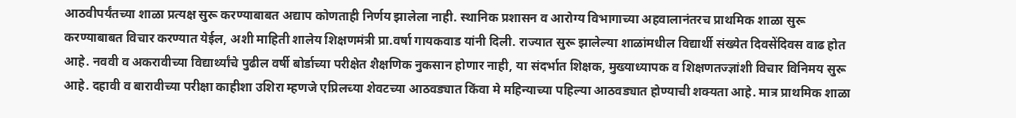आठवीपर्यंतच्या शाळा प्रत्यक्ष सुरू करण्याबाबत अद्याप कोणताही निर्णय झालेला नाही. स्थानिक प्रशासन व आरोग्य विभागाच्या अहवालानंतरच प्राथमिक शाळा सुरू करण्याबाबत विचार करण्यात येईल, अशी माहिती शालेय शिक्षणमंत्री प्रा.वर्षा गायकवाड यांनी दिली. राज्यात सुरू झालेल्या शाळांमधील विद्यार्थी संख्येत दिवसेंदिवस वाढ होत आहे. नववी व अकरावीच्या विद्यार्थ्यांचे पुढील वर्षी बोर्डाच्या परीक्षेत शैक्षणिक नुकसान होणार नाही, या संदर्भात शिक्षक, मुख्याध्यापक व शिक्षणतज्ज्ञांशी विचार विनिमय सुरू आहे. दहावी व बारावीच्या परीक्षा काहीशा उशिरा म्हणजे एप्रिलच्या शेवटच्या आठवड्यात किंवा मे महिन्याच्या पहिल्या आठवड्यात होण्याची शक्यता आहे. मात्र प्राथमिक शाळा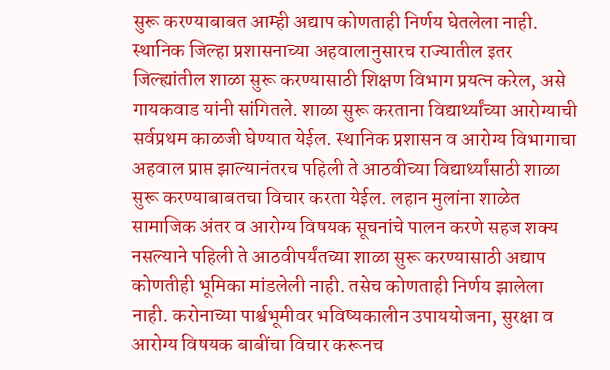सुरू करण्याबाबत आम्ही अद्याप कोणताही निर्णय घेतलेला नाही. स्थानिक जिल्हा प्रशासनाच्या अहवालानुसारच राज्यातील इतर जिल्ह्यांतील शाळा सुरू करण्यासाठी शिक्षण विभाग प्रयत्न करेल, असे गायकवाड यांनी सांगितले. शाळा सुरू करताना विद्यार्थ्यांच्या आरोग्याची सर्वप्रथम काळजी घेण्यात येईल. स्थानिक प्रशासन व आरोग्य विभागाचा अहवाल प्राप्त झाल्यानंतरच पहिली ते आठवीच्या विद्यार्थ्यांसाठी शाळा सुरू करण्याबाबतचा विचार करता येईल. लहान मुलांना शाळेत सामाजिक अंतर व आरोग्य विषयक सूचनांचे पालन करणे सहज शक्य नसल्याने पहिली ते आठवीपर्यंतच्या शाळा सुरू करण्यासाठी अद्याप कोणतीही भूमिका मांडलेली नाही. तसेच कोणताही निर्णय झालेला नाही. करोनाच्या पार्श्वभूमीवर भविष्यकालीन उपाययोजना, सुरक्षा व आरोग्य विषयक बाबींचा विचार करूनच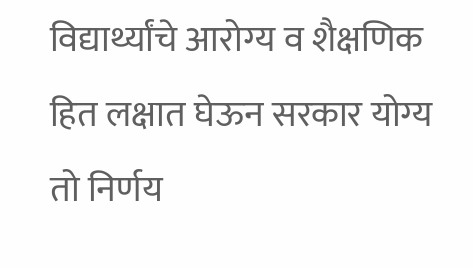विद्यार्थ्यांचे आरोग्य व शैक्षणिक हित लक्षात घेऊन सरकार योग्य तो निर्णय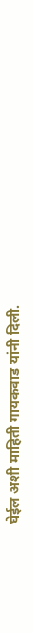घेईल अशी माहिती गायकवाड यांनी दिली.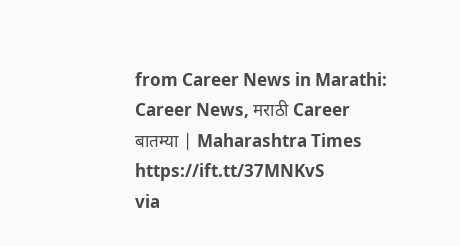from Career News in Marathi: Career News, मराठी Career बातम्या | Maharashtra Times https://ift.tt/37MNKvS
via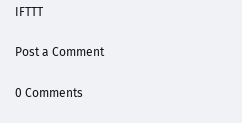IFTTT

Post a Comment

0 Comments